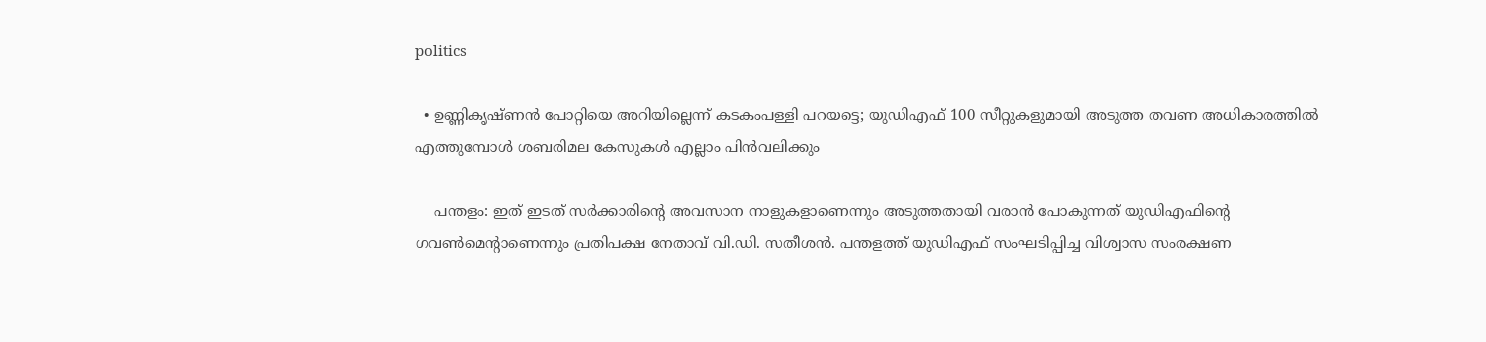politics

  • ഉണ്ണികൃഷ്ണന്‍ പോറ്റിയെ അറിയില്ലെന്ന് കടകംപള്ളി പറയട്ടെ; യുഡിഎഫ് 100 സീറ്റുകളുമായി അടുത്ത തവണ അധികാരത്തില്‍ എത്തുമ്പോള്‍ ശബരിമല കേസുകള്‍ എല്ലാം പിന്‍വലിക്കും

    പന്തളം: ഇത് ഇടത് സര്‍ക്കാരിന്റെ അവസാന നാളുകളാണെന്നും അടുത്തതായി വരാന്‍ പോകുന്നത് യുഡിഎഫിന്റെ ഗവണ്‍മെന്റാണെന്നും പ്രതിപക്ഷ നേതാവ് വി.ഡി. സതീശന്‍. പന്തളത്ത് യുഡിഎഫ് സംഘടിപ്പിച്ച വിശ്വാസ സംരക്ഷണ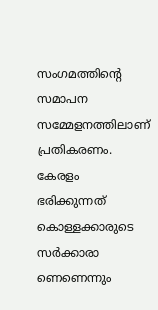സംഗമത്തിന്റെ സമാപന സമ്മേളനത്തിലാണ് പ്രതികരണം. കേരളം ഭരിക്കുന്നത് കൊള്ളക്കാരുടെ സര്‍ക്കാരാ ണെണെന്നും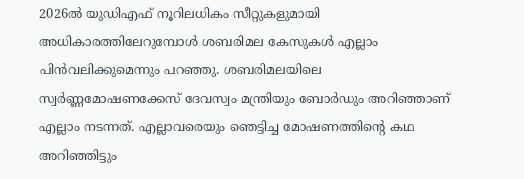2026ല്‍ യുഡിഎഫ് നൂറിലധികം സീറ്റുകളുമായി അധികാരത്തിലേറുമ്പോള്‍ ശബരിമല കേസുകള്‍ എല്ലാം പിന്‍വലിക്കുമെന്നും പറഞ്ഞു. ശബരിമലയിലെ സ്വര്‍ണ്ണമോഷണക്കേസ് ദേവസ്വം മന്ത്രിയും ബോര്‍ഡും അറിഞ്ഞാണ് എല്ലാം നടന്നത്. എല്ലാവരെയും ഞെട്ടിച്ച മോഷണത്തിന്റെ കഥ അറിഞ്ഞിട്ടും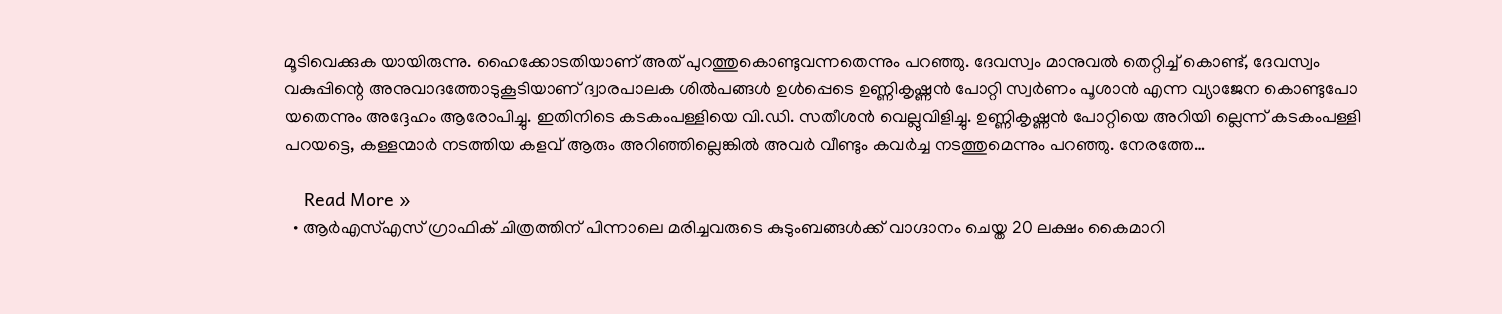മൂടിവെക്കുക യായിരുന്നു. ഹൈക്കോടതിയാണ് അത് പുറത്തുകൊണ്ടുവന്നതെന്നും പറഞ്ഞു. ദേവസ്വം മാനുവല്‍ തെറ്റിച്ച് കൊണ്ട്, ദേവസ്വം വകുപ്പിന്റെ അനുവാദത്തോടുകൂടിയാണ് ദ്വാരപാലക ശില്‍പങ്ങള്‍ ഉള്‍പ്പെടെ ഉണ്ണികൃഷ്ണന്‍ പോറ്റി സ്വര്‍ണം പൂശാന്‍ എന്ന വ്യാജേന കൊണ്ടുപോ യതെന്നും അദ്ദേഹം ആരോപിച്ചു. ഇതിനിടെ കടകംപള്ളിയെ വി.ഡി. സതീശന്‍ വെല്ലുവിളിച്ചു. ഉണ്ണികൃഷ്ണന്‍ പോറ്റിയെ അറിയി ല്ലെന്ന് കടകംപള്ളി പറയട്ടെ, കള്ളന്മാര്‍ നടത്തിയ കളവ് ആരും അറിഞ്ഞില്ലെങ്കില്‍ അവര്‍ വീണ്ടും കവര്‍ച്ച നടത്തുമെന്നും പറഞ്ഞു. നേരത്തേ…

    Read More »
  • ആര്‍എസ്എസ് ഗ്രാഫിക് ചിത്രത്തിന് പിന്നാലെ മരിച്ചവരുടെ കുടുംബങ്ങള്‍ക്ക് വാഗ്ദാനം ചെയ്ത 20 ലക്ഷം കൈമാറി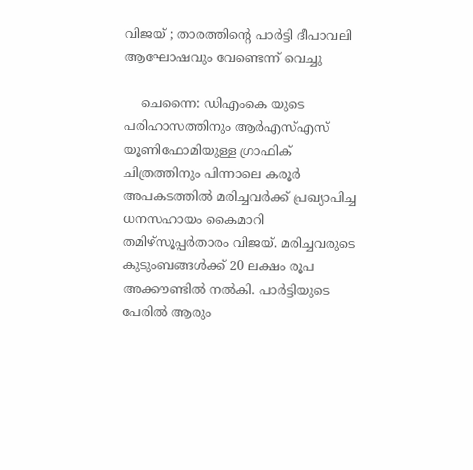വിജയ് ; താരത്തിന്റെ പാര്‍ട്ടി ദീപാവലി ആഘോഷവും വേണ്ടെന്ന് വെച്ചു

    ചെന്നൈ: ഡിഎംകെ യുടെ പരിഹാസത്തിനും ആര്‍എസ്എസ് യൂണിഫോമിയുള്ള ഗ്രാഫിക് ചിത്രത്തിനും പിന്നാലെ കരൂര്‍ അപകടത്തില്‍ മരിച്ചവര്‍ക്ക് പ്രഖ്യാപിച്ച ധനസഹായം കൈമാറി തമിഴ്‌സൂപ്പര്‍താരം വിജയ്. മരിച്ചവരുടെ കുടുംബങ്ങള്‍ക്ക് 20 ലക്ഷം രൂപ അക്കൗണ്ടില്‍ നല്‍കി. പാര്‍ട്ടിയുടെ പേരില്‍ ആരും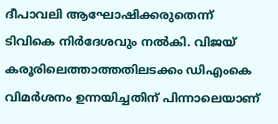ദീപാവലി ആഘോഷിക്കരുതെന്ന് ടിവികെ നിര്‍ദേശവും നല്‍കി. വിജയ് കരൂരിലെത്താത്തതിലടക്കം ഡിഎംകെ വിമര്‍ശനം ഉന്നയിച്ചതിന് പിന്നാലെയാണ്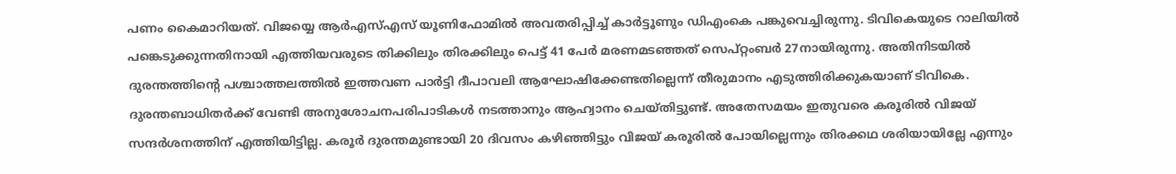പണം കൈമാറിയത്. വിജയ്യെ ആര്‍എസ്എസ് യൂണിഫോമില്‍ അവതരിപ്പിച്ച് കാര്‍ട്ടൂണും ഡിഎംകെ പങ്കുവെച്ചിരുന്നു. ടിവികെയുടെ റാലിയില്‍ പങ്കെടുക്കുന്നതിനായി എത്തിയവരുടെ തിക്കിലും തിരക്കിലും പെട്ട് 41 പേര്‍ മരണമടഞ്ഞത് സെപ്റ്റംബര്‍ 27നായിരുന്നു. അതിനിടയില്‍ ദുരന്തത്തിന്റെ പശ്ചാത്തലത്തില്‍ ഇത്തവണ പാര്‍ട്ടി ദീപാവലി ആഘോഷിക്കേണ്ടതില്ലെന്ന് തീരുമാനം എടുത്തിരിക്കുകയാണ് ടിവികെ. ദുരന്തബാധിതര്‍ക്ക് വേണ്ടി അനുശോചനപരിപാടികള്‍ നടത്താനും ആഹ്വാനം ചെയ്തിട്ടുണ്ട്. അതേസമയം ഇതുവരെ കരൂരില്‍ വിജയ് സന്ദര്‍ശനത്തിന് എത്തിയിട്ടില്ല. കരൂര്‍ ദുരന്തമുണ്ടായി 20 ദിവസം കഴിഞ്ഞിട്ടും വിജയ് കരൂരില്‍ പോയില്ലെന്നും തിരക്കഥ ശരിയായില്ലേ എന്നും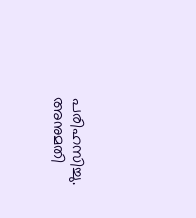പരിഹസിച്ചു. അനുമതി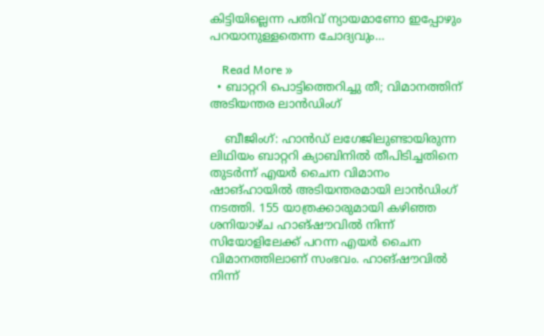കിട്ടിയില്ലെന്ന പതിവ് ന്യായമാണോ ഇപ്പോഴും പറയാനുള്ളതെന്ന ചോദ്യവും…

    Read More »
  • ബാറ്ററി പൊട്ടിത്തെറിച്ചു തീ; വിമാനത്തിന് അടിയന്തര ലാന്‍ഡിംഗ്

    ബീജിംഗ്: ഹാന്‍ഡ് ലഗേജിലുണ്ടായിരുന്ന ലിഥിയം ബാറ്ററി ക്യാബിനില്‍ തീപിടിച്ചതിനെ തുടര്‍ന്ന് എയര്‍ ചൈന വിമാനം ഷാങ്ഹായില്‍ അടിയന്തരമായി ലാന്‍ഡിംഗ് നടത്തി. 155 യാത്രക്കാരുമായി കഴിഞ്ഞ ശനിയാഴ്ച ഹാങ്ഷൗവില്‍ നിന്ന് സിയോളിലേക്ക് പറന്ന എയര്‍ ചൈന വിമാനത്തിലാണ് സംഭവം. ഹാങ്ഷൗവില്‍ നിന്ന്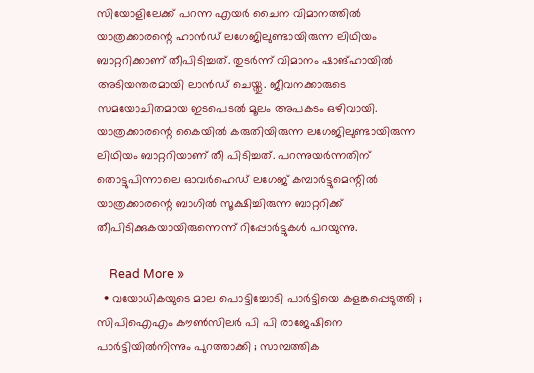സിയോളിലേക്ക് പറന്ന എയര്‍ ചൈന വിമാനത്തില്‍ യാത്രക്കാരന്റെ ഹാന്‍ഡ് ലഗേജിലുണ്ടായിരുന്ന ലിഥിയം ബാറ്ററിക്കാണ് തീപിടിച്ചത്. തുടര്‍ന്ന് വിമാനം ഷാങ്ഹായില്‍ അടിയന്തരമായി ലാന്‍ഡ് ചെയ്തു. ജീവനക്കാരുടെ സമയോചിതമായ ഇടപെടല്‍ മൂലം അപകടം ഒഴിവായി. യാത്രക്കാരന്റെ കൈയില്‍ കരുതിയിരുന്ന ലഗേജിലുണ്ടായിരുന്ന ലിഥിയം ബാറ്ററിയാണ് തീ പിടിച്ചത്. പറന്നുയര്‍ന്നതിന് തൊട്ടുപിന്നാലെ ഓവര്‍ഹെഡ് ലഗേജ് കമ്പാര്‍ട്ടുമെന്റില്‍ യാത്രക്കാരന്റെ ബാഗില്‍ സൂക്ഷിച്ചിരുന്ന ബാറ്ററിക്ക് തീപിടിക്കുകയായിരുന്നെന്ന് റിപ്പോര്‍ട്ടുകള്‍ പറയുന്നു.

    Read More »
  • വയോധികയുടെ മാല പൊട്ടിച്ചോടി പാര്‍ട്ടിയെ കളങ്കപ്പെടുത്തി ; സിപിഐഎം കൗണ്‍സിലര്‍ പി പി രാജേഷിനെ പാര്‍ട്ടിയില്‍നിന്നും പുറത്താക്കി ; സാമ്പത്തിക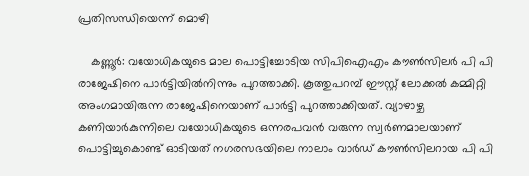പ്രതിസന്ധിയെന്ന് മൊഴി

    കണ്ണൂര്‍: വയോധികയുടെ മാല പൊട്ടിച്ചോടിയ സിപിഐഎം കൗണ്‍സിലര്‍ പി പി രാജേഷിനെ പാര്‍ട്ടിയില്‍നിന്നും പുറത്താക്കി. കൂത്തുപറമ്പ് ഈസ്റ്റ് ലോക്കല്‍ കമ്മിറ്റി അംഗമായിരുന്ന രാജേഷിനെയാണ് പാര്‍ട്ടി പുറത്താക്കിയത്. വ്യാഴാഴ്ച കണിയാര്‍കുന്നിലെ വയോധികയുടെ ഒന്നരപവന്‍ വരുന്ന സ്വര്‍ണമാലയാണ് പൊട്ടിച്ചുകൊണ്ട് ഓടിയത് നഗരസഭയിലെ നാലാം വാര്‍ഡ് കൗണ്‍സിലറായ പി പി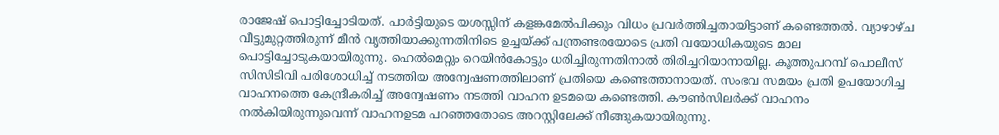രാജേഷ് പൊട്ടിച്ചോടിയത്. പാര്‍ട്ടിയുടെ യശസ്സിന് കളങ്കമേല്‍പിക്കും വിധം പ്രവര്‍ത്തിച്ചതായിട്ടാണ് കണ്ടെത്തല്‍. വ്യാഴാഴ്ച വീട്ടുമുറ്റത്തിരുന്ന് മീന്‍ വൃത്തിയാക്കുന്നതിനിടെ ഉച്ചയ്ക്ക് പന്ത്രണ്ടരയോടെ പ്രതി വയോധികയുടെ മാല പൊട്ടിച്ചോടുകയായിരുന്നു. ഹെല്‍മെറ്റും റെയിന്‍കോട്ടും ധരിച്ചിരുന്നതിനാല്‍ തിരിച്ചറിയാനായില്ല. കൂത്തുപറമ്പ് പൊലീസ് സിസിടിവി പരിശോധിച്ച് നടത്തിയ അന്വേഷണത്തിലാണ് പ്രതിയെ കണ്ടെത്താനായത്. സംഭവ സമയം പ്രതി ഉപയോഗിച്ച വാഹനത്തെ കേന്ദ്രീകരിച്ച് അന്വേഷണം നടത്തി വാഹന ഉടമയെ കണ്ടെത്തി. കൗണ്‍സിലര്‍ക്ക് വാഹനം നല്‍കിയിരുന്നുവെന്ന് വാഹനഉടമ പറഞ്ഞതോടെ അറസ്റ്റിലേക്ക് നീങ്ങുകയായിരുന്നു.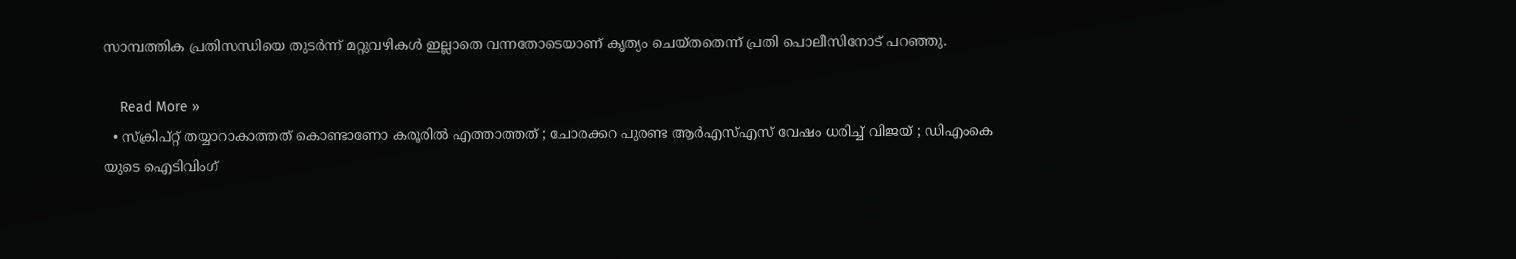സാമ്പത്തിക പ്രതിസന്ധിയെ തുടര്‍ന്ന് മറ്റുവഴികള്‍ ഇല്ലാതെ വന്നതോടെയാണ് കൃത്യം ചെയ്തതെന്ന് പ്രതി പൊലീസിനോട് പറഞ്ഞു.

    Read More »
  • സ്‌ക്രിപ്റ്റ് തയ്യാറാകാത്തത് കൊണ്ടാണോ കരൂരില്‍ എത്താത്തത് ; ചോരക്കറ പുരണ്ട ആര്‍എസ്എസ് വേഷം ധരിച്ച് വിജയ് ; ഡിഎംകെ യുടെ ഐടിവിംഗ്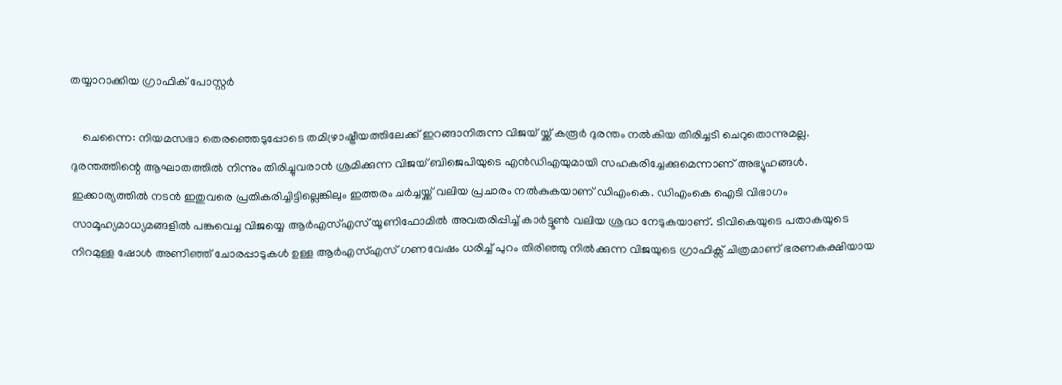തയ്യാറാക്കിയ ഗ്രാഫിക് പോസ്റ്റര്‍

    ചെന്നൈ: നിയമസഭാ തെരഞ്ഞെടുപ്പോടെ തമിഴ്രാഷ്ട്രീയത്തിലേക്ക് ഇറങ്ങാനിരുന്ന വിജയ് യ്ക്ക് കരൂര്‍ ദുരന്തം നല്‍കിയ തിരിച്ചടി ചെറുതൊന്നുമല്ല. ദുരന്തത്തിന്റെ ആഘാതത്തില്‍ നിന്നും തിരിച്ചുവരാന്‍ ശ്രമിക്കുന്ന വിജയ് ബിജെപിയുടെ എന്‍ഡിഎയുമായി സഹകരിച്ചേക്കുമെന്നാണ് അഭ്യൂഹങ്ങള്‍. ഇക്കാര്യത്തില്‍ നടന്‍ ഇതുവരെ പ്രതികരിച്ചിട്ടില്ലെങ്കിലും ഇത്തരം ചര്‍ച്ചയ്ക്ക് വലിയ പ്രചാരം നല്‍കുകയാണ് ഡിഎംകെ. ഡിഎംകെ ഐടി വിഭാഗം സാമൂഹ്യമാധ്യമങ്ങളില്‍ പങ്കുവെച്ച വിജയ്യെ ആര്‍എസ്എസ് യൂണിഫോമില്‍ അവതരിപ്പിച്ച് കാര്‍ട്ടൂണ്‍ വലിയ ശ്രദ്ധ നേടുകയാണ്. ടിവികെയുടെ പതാകയുടെ നിറമുള്ള ഷോള്‍ അണിഞ്ഞ് ചോരപ്പാടുകള്‍ ഉള്ള ആര്‍എസ്എസ് ഗണവേഷം ധരിച്ച് പുറം തിരിഞ്ഞു നില്‍ക്കുന്ന വിജയുടെ ഗ്രാഫിക്സ് ചിത്രമാണ് ഭരണകക്ഷിയായ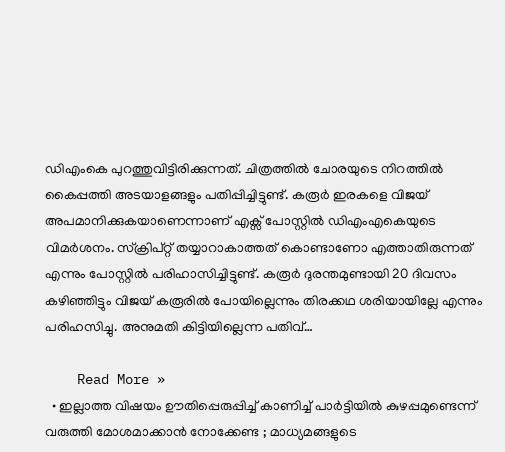ഡിഎംകെ പുറത്തുവിട്ടിരിക്കുന്നത്. ചിത്രത്തില്‍ ചോരയുടെ നിറത്തില്‍ കൈപ്പത്തി അടയാളങ്ങളും പതിപ്പിച്ചിട്ടുണ്ട്. കരൂര്‍ ഇരകളെ വിജയ് അപമാനിക്കുകയാണെന്നാണ് എക്സ് പോസ്റ്റില്‍ ഡിഎംഎകെയുടെ വിമര്‍ശനം. സ്‌ക്രിപ്റ്റ് തയ്യാറാകാത്തത് കൊണ്ടാണോ എത്താതിരുന്നത് എന്നും പോസ്റ്റില്‍ പരിഹാസിച്ചിട്ടുണ്ട്. കരൂര്‍ ദുരന്തമുണ്ടായി 20 ദിവസം കഴിഞ്ഞിട്ടും വിജയ് കരൂരില്‍ പോയില്ലെന്നും തിരക്കഥ ശരിയായില്ലേ എന്നും പരിഹസിച്ചു. അനുമതി കിട്ടിയില്ലെന്ന പതിവ്…

    Read More »
  • ഇല്ലാത്ത വിഷയം ഊതിപ്പെരുപ്പിച്ച് കാണിച്ച് പാര്‍ട്ടിയില്‍ കുഴപ്പമുണ്ടെന്ന് വരുത്തി മോശമാക്കാന്‍ നോക്കേണ്ട ; മാധ്യമങ്ങളുടെ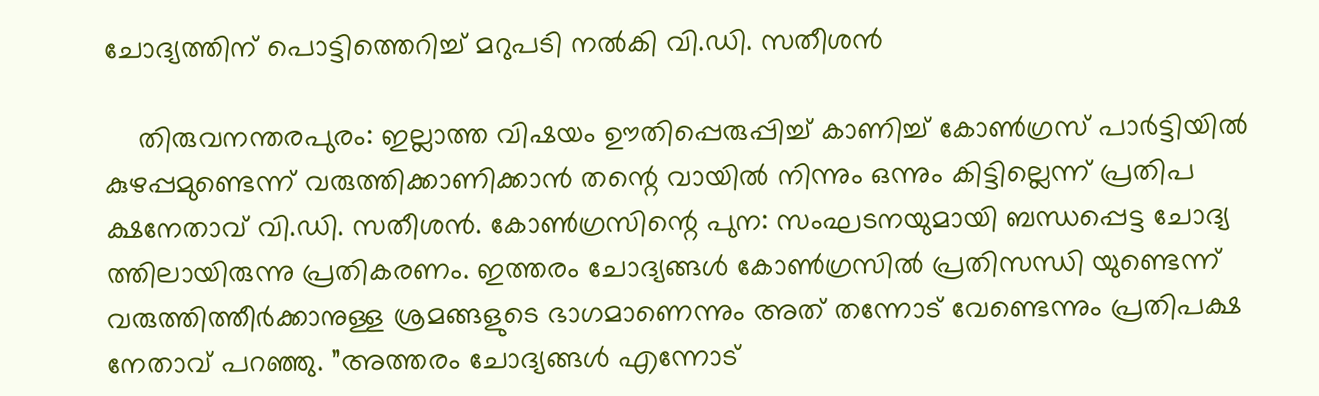ചോദ്യത്തിന് പൊട്ടിത്തെറിച്ച് മറുപടി നല്‍കി വി.ഡി. സതീശന്‍

    തിരുവനന്തരപുരം: ഇല്ലാത്ത വിഷയം ഊതിപ്പെരുപ്പിച്ച് കാണിച്ച് കോണ്‍ഗ്രസ് പാര്‍ട്ടിയില്‍ കുഴപ്പമുണ്ടെന്ന് വരുത്തിക്കാണിക്കാന്‍ തന്റെ വായില്‍ നിന്നും ഒന്നും കിട്ടില്ലെന്ന് പ്രതിപ ക്ഷനേതാവ് വി.ഡി. സതീശന്‍. കോണ്‍ഗ്രസിന്റെ പുന: സംഘടനയുമായി ബന്ധപ്പെട്ട ചോദ്യ ത്തിലായിരുന്നു പ്രതികരണം. ഇത്തരം ചോദ്യങ്ങള്‍ കോണ്‍ഗ്രസില്‍ പ്രതിസന്ധി യുണ്ടെന്ന് വരുത്തിത്തീര്‍ക്കാനുള്ള ശ്രമങ്ങളുടെ ഭാഗമാണെന്നും അത് തന്നോട് വേണ്ടെന്നും പ്രതിപക്ഷ നേതാവ് പറഞ്ഞു. ”അത്തരം ചോദ്യങ്ങള്‍ എന്നോട്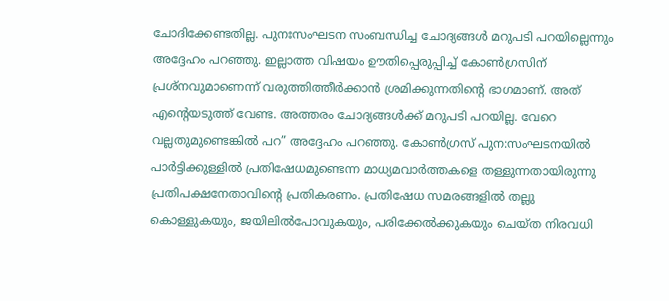ചോദിക്കേണ്ടതില്ല. പുനഃസംഘടന സംബന്ധിച്ച ചോദ്യങ്ങള്‍ മറുപടി പറയില്ലെന്നും അദ്ദേഹം പറഞ്ഞു. ഇല്ലാത്ത വിഷയം ഊതിപ്പെരുപ്പിച്ച് കോണ്‍ഗ്രസിന് പ്രശ്‌നവുമാണെന്ന് വരുത്തിത്തീര്‍ക്കാന്‍ ശ്രമിക്കുന്നതിന്റെ ഭാഗമാണ്. അത് എന്റെയടുത്ത് വേണ്ട. അത്തരം ചോദ്യങ്ങള്‍ക്ക് മറുപടി പറയില്ല. വേറെ വല്ലതുമുണ്ടെങ്കില്‍ പറ” അദ്ദേഹം പറഞ്ഞു. കോണ്‍ഗ്രസ് പുന:സംഘടനയില്‍ പാര്‍ട്ടിക്കുള്ളില്‍ പ്രതിഷേധമുണ്ടെന്ന മാധ്യമവാര്‍ത്തകളെ തള്ളുന്നതായിരുന്നു പ്രതിപക്ഷനേതാവിന്റെ പ്രതികരണം. പ്രതിഷേധ സമരങ്ങളില്‍ തല്ലു കൊള്ളുകയും, ജയിലില്‍പോവുകയും, പരിക്കേല്‍ക്കുകയും ചെയ്ത നിരവധി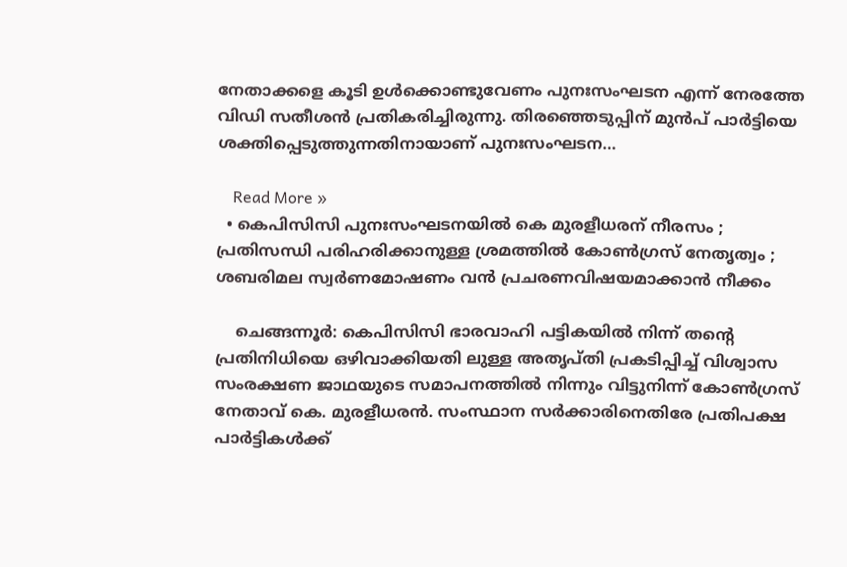നേതാക്കളെ കൂടി ഉള്‍ക്കൊണ്ടുവേണം പുനഃസംഘടന എന്ന് നേരത്തേ വിഡി സതീശന്‍ പ്രതികരിച്ചിരുന്നു. തിരഞ്ഞെടുപ്പിന് മുന്‍പ് പാര്‍ട്ടിയെ ശക്തിപ്പെടുത്തുന്നതിനായാണ് പുനഃസംഘടന…

    Read More »
  • കെപിസിസി പുനഃസംഘടനയില്‍ കെ മുരളീധരന് നീരസം ; പ്രതിസന്ധി പരിഹരിക്കാനുള്ള ശ്രമത്തില്‍ കോണ്‍ഗ്രസ് നേതൃത്വം ; ശബരിമല സ്വര്‍ണമോഷണം വന്‍ പ്രചരണവിഷയമാക്കാന്‍ നീക്കം

    ചെങ്ങന്നൂര്‍: കെപിസിസി ഭാരവാഹി പട്ടികയില്‍ നിന്ന് തന്റെ പ്രതിനിധിയെ ഒഴിവാക്കിയതി ലുള്ള അതൃപ്തി പ്രകടിപ്പിച്ച് വിശ്വാസ സംരക്ഷണ ജാഥയുടെ സമാപനത്തില്‍ നിന്നും വിട്ടുനിന്ന് കോണ്‍ഗ്രസ് നേതാവ് കെ. മുരളീധരന്‍. സംസ്ഥാന സര്‍ക്കാരിനെതിരേ പ്രതിപക്ഷ പാര്‍ട്ടികള്‍ക്ക്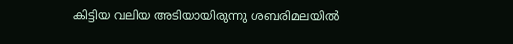കിട്ടിയ വലിയ അടിയായിരുന്നു ശബരിമലയില്‍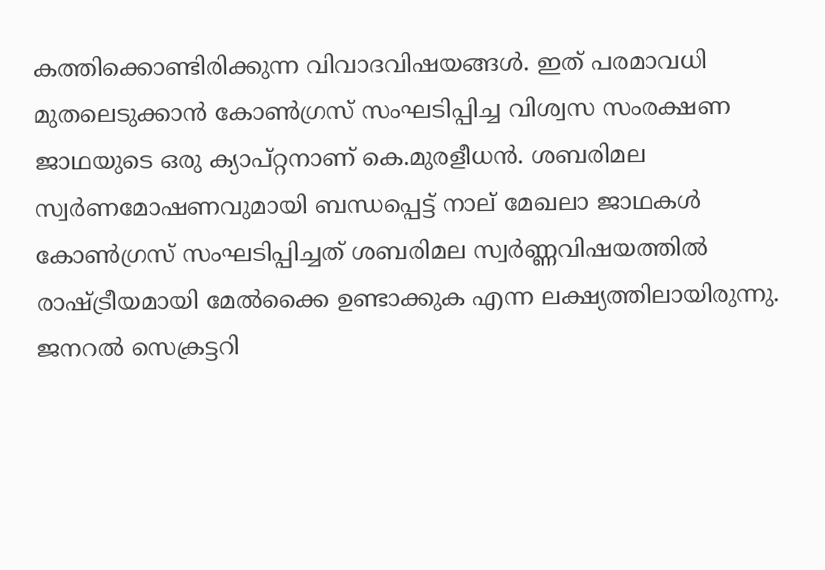കത്തിക്കൊണ്ടിരിക്കുന്ന വിവാദവിഷയങ്ങള്‍. ഇത് പരമാവധി മുതലെടുക്കാന്‍ കോണ്‍ഗ്രസ് സംഘടിപ്പിച്ച വിശ്വസ സംരക്ഷണ ജാഥയുടെ ഒരു ക്യാപ്റ്റനാണ് കെ.മുരളീധന്‍. ശബരിമല സ്വര്‍ണമോഷണവുമായി ബന്ധപ്പെട്ട് നാല് മേഖലാ ജാഥകള്‍ കോണ്‍ഗ്രസ് സംഘടിപ്പിച്ചത് ശബരിമല സ്വര്‍ണ്ണവിഷയത്തില്‍ രാഷ്ട്രീയമായി മേല്‍ക്കൈ ഉണ്ടാക്കുക എന്ന ലക്ഷ്യത്തിലായിരുന്നു. ജനറല്‍ സെക്രട്ടറി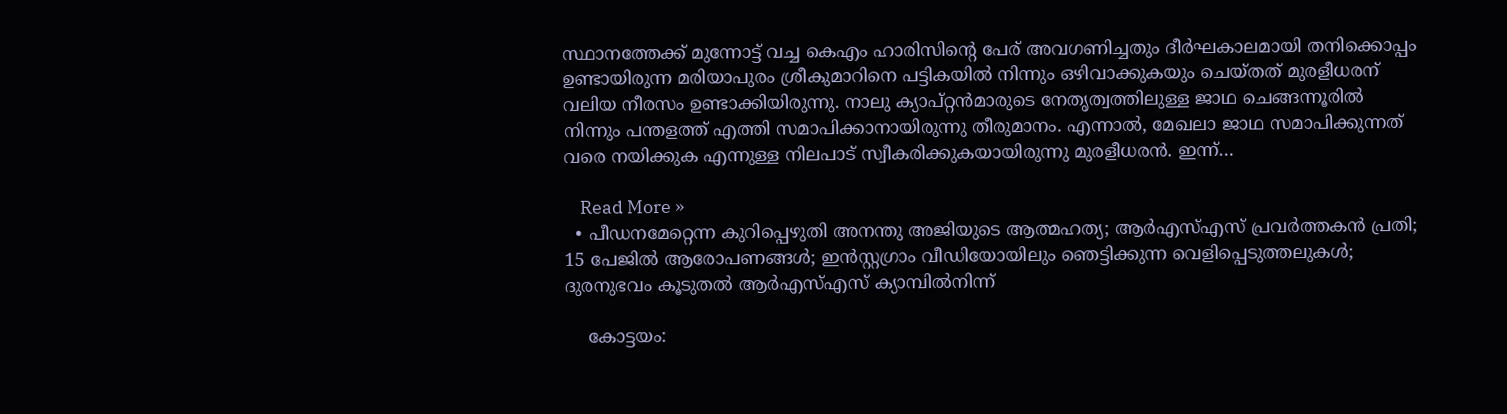സ്ഥാനത്തേക്ക് മുന്നോട്ട് വച്ച കെഎം ഹാരിസിന്റെ പേര് അവഗണിച്ചതും ദീര്‍ഘകാലമായി തനിക്കൊപ്പം ഉണ്ടായിരുന്ന മരിയാപുരം ശ്രീകുമാറിനെ പട്ടികയില്‍ നിന്നും ഒഴിവാക്കുകയും ചെയ്തത് മുരളീധരന് വലിയ നീരസം ഉണ്ടാക്കിയിരുന്നു. നാലു ക്യാപ്റ്റന്‍മാരുടെ നേതൃത്വത്തിലുള്ള ജാഥ ചെങ്ങന്നൂരില്‍ നിന്നും പന്തളത്ത് എത്തി സമാപിക്കാനായിരുന്നു തീരുമാനം. എന്നാല്‍, മേഖലാ ജാഥ സമാപിക്കുന്നത് വരെ നയിക്കുക എന്നുള്ള നിലപാട് സ്വീകരിക്കുകയായിരുന്നു മുരളീധരന്‍. ഇന്ന്…

    Read More »
  • പീഡനമേറ്റെന്ന കുറിപ്പെഴുതി അനന്തു അജിയുടെ ആത്മഹത്യ; ആര്‍എസ്എസ് പ്രവര്‍ത്തകന്‍ പ്രതി; 15 പേജില്‍ ആരോപണങ്ങള്‍; ഇന്‍സ്റ്റഗ്രാം വീഡിയോയിലും ഞെട്ടിക്കുന്ന വെളിപ്പെടുത്തലുകള്‍; ദുരനുഭവം കൂടുതല്‍ ആര്‍എസ്എസ് ക്യാമ്പില്‍നിന്ന്

    കോട്ടയം: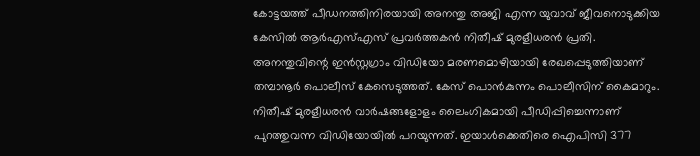കോട്ടയത്ത് പീഡനത്തിനിരയായി അനന്തു അജി എന്ന യുവാവ് ജീവനൊടുക്കിയ കേസില്‍ ആര്‍എസ്എസ് പ്രവര്‍ത്തകന്‍ നിതീഷ് മുരളീധരന്‍ പ്രതി. അനന്തുവിന്റെ ഇന്‍സ്റ്റഗ്രാം വിഡിയോ മരണമൊഴിയായി രേഖപ്പെടുത്തിയാണ് തമ്പാനൂര്‍ പൊലീസ് കേസെടുത്തത്. കേസ് പൊന്‍കുന്നം പൊലീസിന് കൈമാറും. നിതീഷ് മുരളീധരന്‍ വാര്‍ഷങ്ങളോളം ലൈംഗികമായി പീഡിപ്പിച്ചെന്നാണ് പുറത്തുവന്ന വിഡിയോയില്‍ പറയുന്നത്. ഇയാള്‍ക്കെതിരെ ഐപിസി 377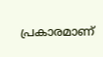പ്രകാരമാണ്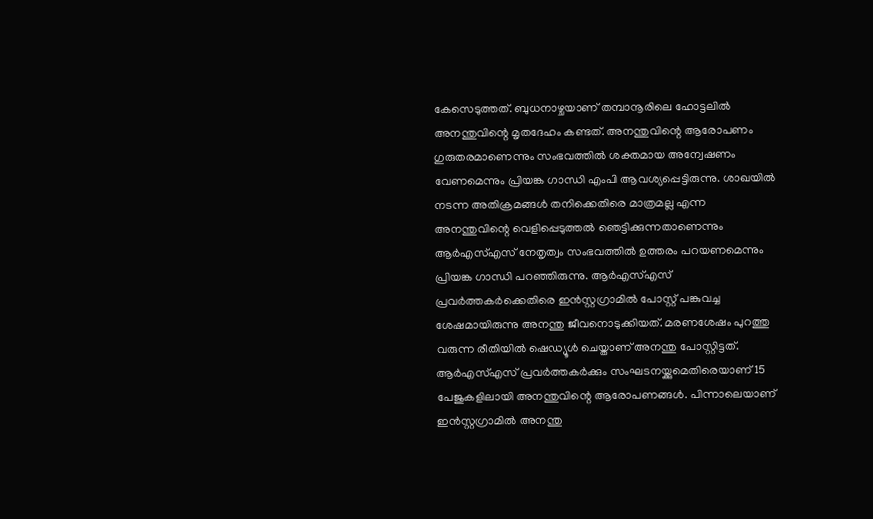കേസെടുത്തത്. ബുധനാഴ്ചയാണ് തമ്പാനൂരിലെ ഹോട്ടലില്‍ അനന്തുവിന്റെ മൃതദേഹം കണ്ടത്. അനന്തുവിന്റെ ആരോപണം ഗുരുതരമാണെന്നും സംഭവത്തില്‍ ശക്തമായ അന്വേഷണം വേണമെന്നും പ്രിയങ്ക ഗാന്ധി എംപി ആവശ്യപ്പെട്ടിരുന്നു. ശാഖയില്‍ നടന്ന അതിക്രമങ്ങള്‍ തനിക്കെതിരെ മാത്രമല്ല എന്ന അനന്തുവിന്റെ വെളിപ്പെടുത്തല്‍ ഞെട്ടിക്കുന്നതാണെന്നും ആര്‍എസ്എസ് നേതൃത്വം സംഭവത്തില്‍ ഉത്തരം പറയണമെന്നും പ്രിയങ്ക ഗാന്ധി പറഞ്ഞിരുന്നു. ആര്‍എസ്എസ് പ്രവര്‍ത്തകര്‍ക്കെതിരെ ഇന്‍സ്റ്റഗ്രാമില്‍ പോസ്റ്റ് പങ്കുവച്ച ശേഷമായിരുന്നു അനന്തു ജീവനൊടുക്കിയത്. മരണശേഷം പുറത്തു വരുന്ന രീതിയില്‍ ഷെഡ്യൂള്‍ ചെയ്താണ് അനന്തു പോസ്റ്റിട്ടത്. ആര്‍എസ്എസ് പ്രവര്‍ത്തകര്‍ക്കും സംഘടനയ്ക്കുമെതിരെയാണ് 15 പേജുകളിലായി അനന്തുവിന്റെ ആരോപണങ്ങള്‍. പിന്നാലെയാണ് ഇന്‍സ്റ്റഗ്രാമില്‍ അനന്തു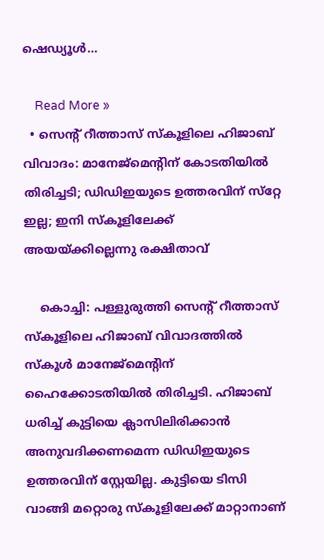ഷെഡ്യൂള്‍…

    Read More »
  • സെന്റ് റീത്താസ് സ്‌കൂളിലെ ഹിജാബ് വിവാദം: മാനേജ്‌മെന്റിന് കോടതിയില്‍ തിരിച്ചടി; ഡിഡിഇയുടെ ഉത്തരവിന് സ്‌റ്റേ ഇല്ല; ഇനി സ്‌കൂളിലേക്ക് അയയ്ക്കില്ലെന്നു രക്ഷിതാവ്

    കൊച്ചി: പള്ളുരുത്തി സെന്റ് റീത്താസ് സ്‌കൂളിലെ ഹിജാബ് വിവാദത്തില്‍ സ്‌കൂള്‍ മാനേജ്‌മെന്റിന് ഹൈക്കോടതിയില്‍ തിരിച്ചടി. ഹിജാബ് ധരിച്ച് കുട്ടിയെ ക്ലാസിലിരിക്കാന്‍ അനുവദിക്കണമെന്ന ഡിഡിഇയുടെ ഉത്തരവിന് സ്റ്റേയില്ല. കുട്ടിയെ ടിസി വാങ്ങി മറ്റൊരു സ്‌കൂളിലേക്ക് മാറ്റാനാണ്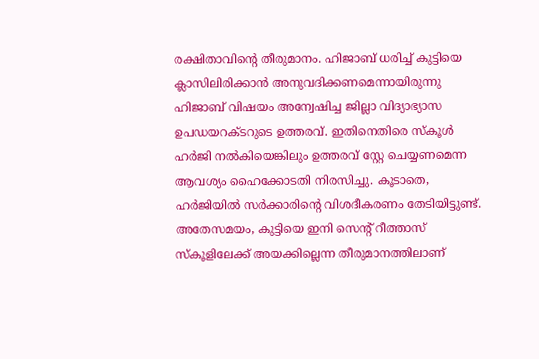രക്ഷിതാവിന്റെ തീരുമാനം. ഹിജാബ് ധരിച്ച് കുട്ടിയെ ക്ലാസിലിരിക്കാന്‍ അനുവദിക്കണമെന്നായിരുന്നു ഹിജാബ് വിഷയം അന്വേഷിച്ച ജില്ലാ വിദ്യാഭ്യാസ ഉപഡയറക്ടറുടെ ഉത്തരവ്. ഇതിനെതിരെ സ്‌കൂള്‍ ഹര്‍ജി നല്‍കിയെങ്കിലും ഉത്തരവ് സ്റ്റേ ചെയ്യണമെന്ന ആവശ്യം ഹൈക്കോടതി നിരസിച്ചു. കൂടാതെ, ഹര്‍ജിയില്‍ സര്‍ക്കാരിന്റെ വിശദീകരണം തേടിയിട്ടുണ്ട്. അതേസമയം, കുട്ടിയെ ഇനി സെന്റ് റീത്താസ് സ്‌കൂളിലേക്ക് അയക്കില്ലെന്ന തീരുമാനത്തിലാണ്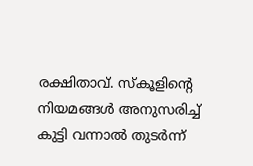രക്ഷിതാവ്. സ്‌കൂളിന്റെ നിയമങ്ങള്‍ അനുസരിച്ച് കുട്ടി വന്നാല്‍ തുടര്‍ന്ന്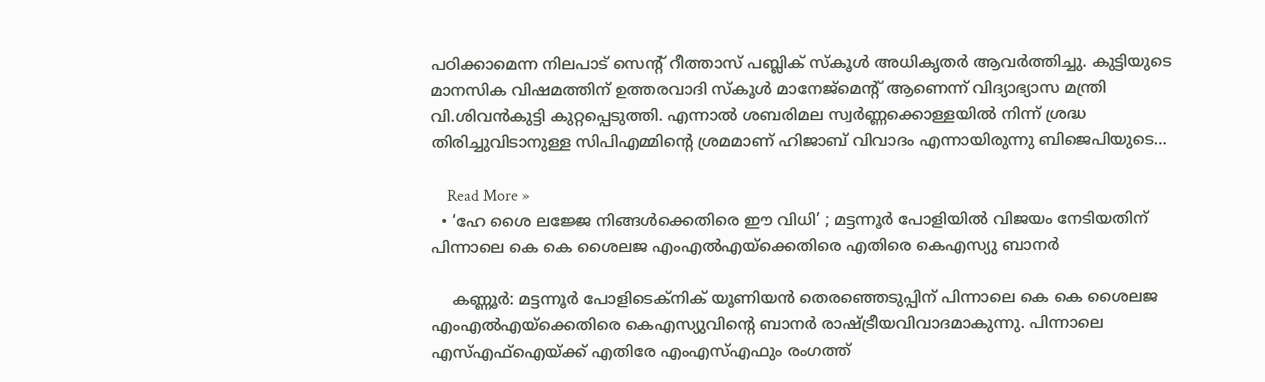പഠിക്കാമെന്ന നിലപാട് സെന്റ് റീത്താസ് പബ്ലിക് സ്‌കൂള്‍ അധികൃതര്‍ ആവര്‍ത്തിച്ചു. കുട്ടിയുടെ മാനസിക വിഷമത്തിന് ഉത്തരവാദി സ്‌കൂള്‍ മാനേജ്‌മെന്റ് ആണെന്ന് വിദ്യാഭ്യാസ മന്ത്രി വി.ശിവന്‍കുട്ടി കുറ്റപ്പെടുത്തി. എന്നാല്‍ ശബരിമല സ്വര്‍ണ്ണക്കൊള്ളയില്‍ നിന്ന് ശ്രദ്ധ തിരിച്ചുവിടാനുള്ള സിപിഎമ്മിന്റെ ശ്രമമാണ് ഹിജാബ് വിവാദം എന്നായിരുന്നു ബിജെപിയുടെ…

    Read More »
  • ‘ഹേ ശൈ ലജ്ജേ നിങ്ങള്‍ക്കെതിരെ ഈ വിധി’ ; മട്ടന്നൂര്‍ പോളിയില്‍ വിജയം നേടിയതിന് പിന്നാലെ കെ കെ ശൈലജ എംഎല്‍എയ്ക്കെതിരെ എതിരെ കെഎസ്യു ബാനര്‍

    കണ്ണൂര്‍: മട്ടന്നൂര്‍ പോളിടെക്നിക് യൂണിയന്‍ തെരഞ്ഞെടുപ്പിന് പിന്നാലെ കെ കെ ശൈലജ എംഎല്‍എയ്ക്കെതിരെ കെഎസ്യുവിന്റെ ബാനര്‍ രാഷ്ട്രീയവിവാദമാകുന്നു. പിന്നാലെ എസ്എഫ്‌ഐയ്ക്ക് എതിരേ എംഎസ്എഫും രംഗത്ത്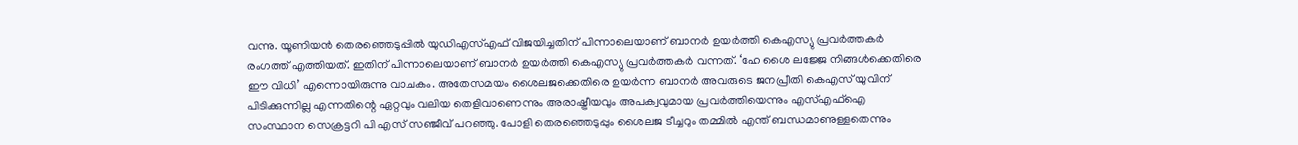വന്നു. യൂണിയന്‍ തെരഞ്ഞെടുപ്പില്‍ യുഡിഎസ്എഫ് വിജയിച്ചതിന് പിന്നാലെയാണ് ബാനര്‍ ഉയര്‍ത്തി കെഎസ്യു പ്രവര്‍ത്തകര്‍ രംഗത്ത് എത്തിയത്. ഇതിന് പിന്നാലെയാണ് ബാനര്‍ ഉയര്‍ത്തി കെഎസ്യു പ്രവര്‍ത്തകര്‍ വന്നത്. ‘ഹേ ശൈ ലജ്ജേ നിങ്ങള്‍ക്കെതിരെ ഈ വിധി’ എന്നൊയിരുന്നു വാചകം. അതേസമയം ശൈലജക്കെതിരെ ഉയര്‍ന്ന ബാനര്‍ അവരുടെ ജനപ്രീതി കെഎസ് യുവിന് പിടിക്കുന്നില്ല എന്നതിന്റെ ഏറ്റവും വലിയ തെളിവാണെന്നും അരാഷ്ട്രീയവും അപക്വവുമായ പ്രവര്‍ത്തിയെന്നും എസ്എഫ്ഐ സംസ്ഥാന സെക്രട്ടറി പി എസ് സഞ്ജീവ് പറഞ്ഞു. പോളി തെരഞ്ഞെടുപ്പും ശൈലജ ടീച്ചറും തമ്മില്‍ എന്ത് ബന്ധമാണുള്ളതെന്നും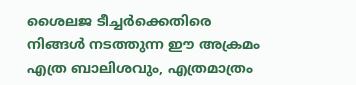ശൈലജ ടീച്ചര്‍ക്കെതിരെ നിങ്ങള്‍ നടത്തുന്ന ഈ അക്രമം എത്ര ബാലിശവും, എത്രമാത്രം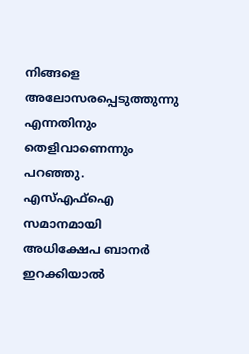നിങ്ങളെ അലോസരപ്പെടുത്തുന്നു എന്നതിനും തെളിവാണെന്നും പറഞ്ഞു. എസ്എഫ്ഐ സമാനമായി അധിക്ഷേപ ബാനര്‍ ഇറക്കിയാല്‍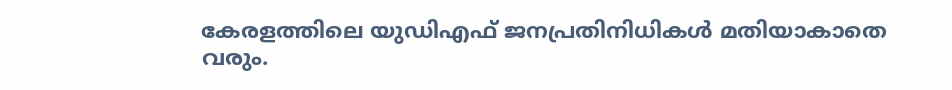കേരളത്തിലെ യുഡിഎഫ് ജനപ്രതിനിധികള്‍ മതിയാകാതെ വരും.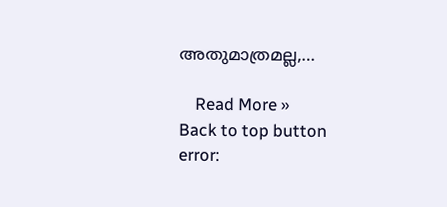അതുമാത്രമല്ല,…

    Read More »
Back to top button
error: